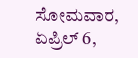ಸೋಮವಾರ, ಏಪ್ರಿಲ್ 6,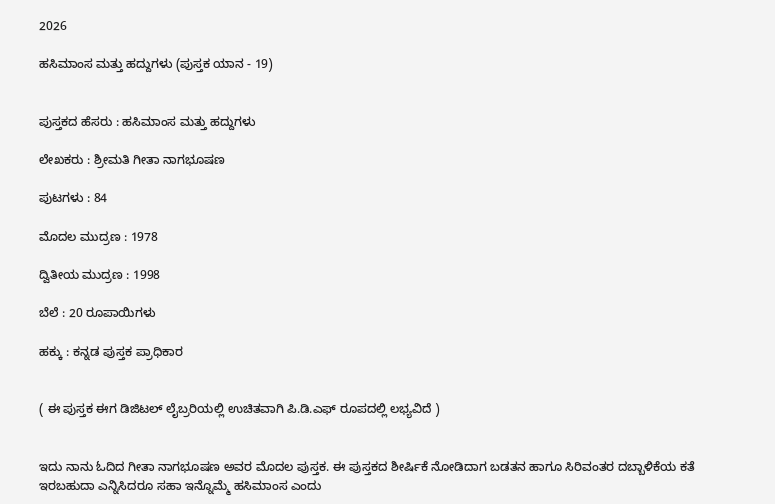2026

ಹಸಿಮಾಂಸ ಮತ್ತು ಹದ್ದುಗಳು (ಪುಸ್ತಕ ಯಾನ - 19)


ಪುಸ್ತಕದ ಹೆಸರು : ಹಸಿಮಾಂಸ ಮತ್ತು ಹದ್ದುಗಳು

ಲೇಖಕರು : ಶ್ರೀಮತಿ ಗೀತಾ ನಾಗಭೂಷಣ

ಪುಟಗಳು : 84

ಮೊದಲ ಮುದ್ರಣ : 1978

ದ್ವಿತೀಯ ಮುದ್ರಣ : 1998

ಬೆಲೆ : 20 ರೂಪಾಯಿಗಳು

ಹಕ್ಕು : ಕನ್ನಡ ಪುಸ್ತಕ ಪ್ರಾಧಿಕಾರ


( ಈ ಪುಸ್ತಕ ಈಗ ಡಿಜಿಟಲ್ ಲೈಬ್ರರಿಯಲ್ಲಿ ಉಚಿತವಾಗಿ ಪಿ.ಡಿ.ಎಫ್ ರೂಪದಲ್ಲಿ ಲಭ್ಯವಿದೆ )


ಇದು ನಾನು ಓದಿದ ಗೀತಾ ನಾಗಭೂಷಣ ಅವರ ಮೊದಲ ಪುಸ್ತಕ. ಈ ಪುಸ್ತಕದ ಶೀರ್ಷಿಕೆ ನೋಡಿದಾಗ ಬಡತನ ಹಾಗೂ ಸಿರಿವಂತರ ದಬ್ಬಾಳಿಕೆಯ ಕತೆ ಇರಬಹುದಾ ಎನ್ನಿಸಿದರೂ ಸಹಾ ಇನ್ನೊಮ್ಮೆ ಹಸಿಮಾಂಸ ಎಂದು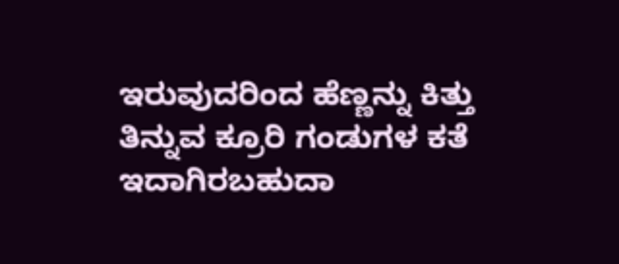ಇರುವುದರಿಂದ ಹೆಣ್ಣನ್ನು ಕಿತ್ತು ತಿನ್ನುವ ಕ್ರೂರಿ ಗಂಡುಗಳ ಕತೆ ಇದಾಗಿರಬಹುದಾ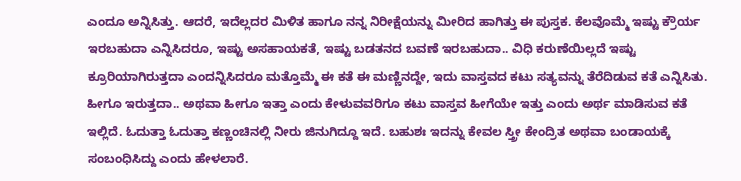ಎಂದೂ ಅನ್ನಿಸಿತ್ತು. ಆದರೆ, ಇದೆಲ್ಲದರ ಮಿಳಿತ ಹಾಗೂ ನನ್ನ ನಿರೀಕ್ಷೆಯನ್ನು ಮೀರಿದ ಹಾಗಿತ್ತು ಈ ಪುಸ್ತಕ. ಕೆಲವೊಮ್ಮೆ ಇಷ್ಟು ಕ್ರೌರ್ಯ ಇರಬಹುದಾ ಎನ್ನಿಸಿದರೂ, ಇಷ್ಟು ಅಸಹಾಯಕತೆ, ಇಷ್ಟು ಬಡತನದ ಬವಣೆ ಇರಬಹುದಾ.. ವಿಧಿ ಕರುಣೆಯಿಲ್ಲದೆ ಇಷ್ಟು ಕ್ರೂರಿಯಾಗಿರುತ್ತದಾ ಎಂದನ್ನಿಸಿದರೂ ಮತ್ತೊಮ್ಮೆ ಈ ಕತೆ ಈ ಮಣ್ಣಿನದ್ದೇ, ಇದು ವಾಸ್ತವದ ಕಟು ಸತ್ಯವನ್ನು ತೆರೆದಿಡುವ ಕತೆ ಎನ್ನಿಸಿತು. ಹೀಗೂ ಇರುತ್ತದಾ.. ಅಥವಾ ಹೀಗೂ ಇತ್ತಾ ಎಂದು ಕೇಳುವವರಿಗೂ ಕಟು ವಾಸ್ತವ ಹೀಗೆಯೇ ಇತ್ತು ಎಂದು ಅರ್ಥ ಮಾಡಿಸುವ ಕತೆ ಇಲ್ಲಿದೆ. ಓದುತ್ತಾ ಓದುತ್ತಾ ಕಣ್ಣಂಚಿನಲ್ಲಿ ನೀರು ಜಿನುಗಿದ್ದೂ ಇದೆ. ಬಹುಶಃ ಇದನ್ನು ಕೇವಲ ಸ್ತ್ರೀ ಕೇಂದ್ರಿತ ಅಥವಾ ಬಂಡಾಯಕ್ಕೆ ಸಂಬಂಧಿಸಿದ್ದು ಎಂದು ಹೇಳಲಾರೆ.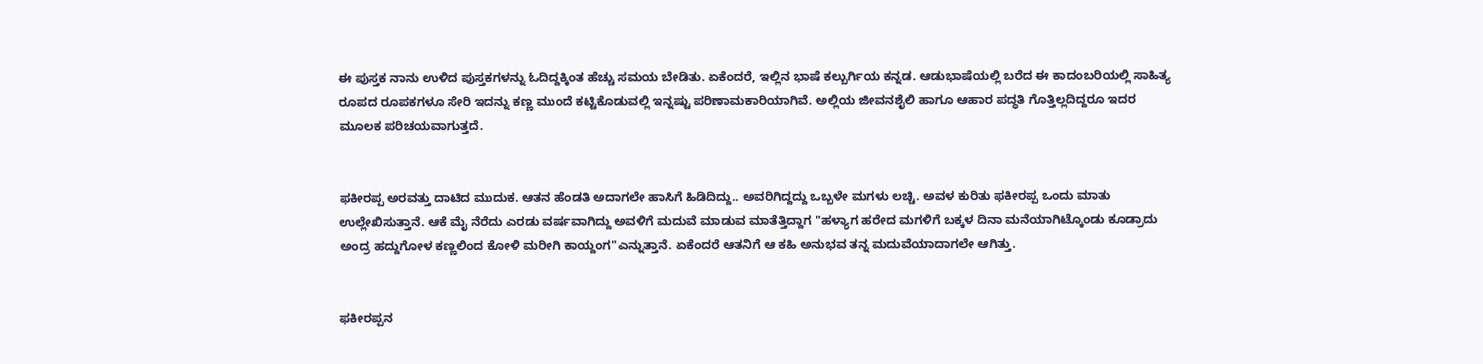ಈ ಪುಸ್ತಕ ನಾನು ಉಳಿದ ಪುಸ್ತಕಗಳನ್ನು ಓದಿದ್ದಕ್ಕಿಂತ ಹೆಚ್ಚು ಸಮಯ ಬೇಡಿತು. ಏಕೆಂದರೆ, ಇಲ್ಲಿನ ಭಾಷೆ ಕಲ್ಬುರ್ಗಿಯ ಕನ್ನಡ. ಆಡುಭಾಷೆಯಲ್ಲಿ ಬರೆದ ಈ ಕಾದಂಬರಿಯಲ್ಲಿ ಸಾಹಿತ್ಯ ರೂಪದ ರೂಪಕಗಳೂ ಸೇರಿ ಇದನ್ನು ಕಣ್ಣ ಮುಂದೆ ಕಟ್ಟಿಕೊಡುವಲ್ಲಿ ಇನ್ನಷ್ಟು ಪರಿಣಾಮಕಾರಿಯಾಗಿವೆ. ಅಲ್ಲಿಯ ಜೀವನಶೈಲಿ ಹಾಗೂ ಆಹಾರ ಪದ್ಧತಿ ಗೊತ್ತಿಲ್ಲದಿದ್ದರೂ ಇದರ ಮೂಲಕ ಪರಿಚಯವಾಗುತ್ತದೆ.


ಫಕೀರಪ್ಪ ಅರವತ್ತು ದಾಟಿದ ಮುದುಕ. ಆತನ ಹೆಂಡತಿ ಅದಾಗಲೇ ಹಾಸಿಗೆ ಹಿಡಿದಿದ್ದು.. ಅವರಿಗಿದ್ದದ್ದು ಒಬ್ಬಳೇ ಮಗಳು ಲಚ್ಚಿ. ಅವಳ ಕುರಿತು ಫಕೀರಪ್ಪ ಒಂದು ಮಾತು ಉಲ್ಲೇಖಿಸುತ್ತಾನೆ. ಆಕೆ ಮೈ ನೆರೆದು ಎರಡು ವರ್ಷವಾಗಿದ್ದು ಅವಳಿಗೆ ಮದುವೆ ಮಾಡುವ ಮಾತೆತ್ತಿದ್ದಾಗ "ಹಳ್ಯಾಗ ಹರೇದ ಮಗಳಿಗೆ ಬಕ್ಕಳ ದಿನಾ ಮನೆಯಾಗಿಟ್ಕೊಂಡು ಕೂಡ್ರಾದು ಅಂದ್ರ ಹದ್ದುಗೋಳ ಕಣ್ಣಲಿಂದ ಕೋಳಿ ಮರೀಗಿ ಕಾಯ್ದಂಗ"ಎನ್ನುತ್ತಾನೆ. ಏಕೆಂದರೆ ಆತನಿಗೆ ಆ ಕಹಿ ಅನುಭವ ತನ್ನ ಮದುವೆಯಾದಾಗಲೇ ಆಗಿತ್ತು.


ಫಕೀರಪ್ಪನ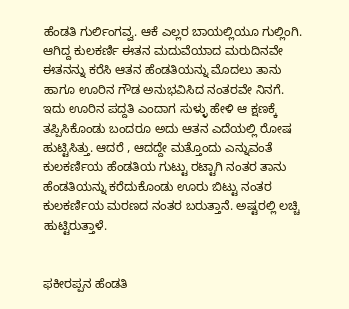ಹೆಂಡತಿ ಗುರ್ಲಿಂಗವ್ವ. ಆಕೆ ಎಲ್ಲರ ಬಾಯಲ್ಲಿಯೂ ಗುಲ್ಲಿಂಗಿ. ಆಗಿದ್ದ ಕುಲಕರ್ಣಿ ಈತನ ಮದುವೆಯಾದ ಮರುದಿನವೇ ಈತನನ್ನು ಕರೆಸಿ ಆತನ ಹೆಂಡತಿಯನ್ನು ಮೊದಲು ತಾನು ಹಾಗೂ ಊರಿನ ಗೌಡ ಅನುಭವಿಸಿದ ನಂತರವೇ ನಿನಗೆ. ಇದು ಊರಿನ ಪದ್ದತಿ ಎಂದಾಗ ಸುಳ್ಳು ಹೇಳಿ ಆ ಕ್ಷಣಕ್ಕೆ ತಪ್ಪಿಸಿಕೊಂಡು ಬಂದರೂ ಅದು ಆತನ ಎದೆಯಲ್ಲಿ ರೋಷ ಹುಟ್ಟಿಸಿತ್ತು. ಆದರೆ , ಆದದ್ದೇ ಮತ್ತೊಂದು ಎನ್ನುವಂತೆ ಕುಲಕರ್ಣಿಯ ಹೆಂಡತಿಯ ಗುಟ್ಟು ರಟ್ಟಾಗಿ ನಂತರ ತಾನು ಹೆಂಡತಿಯನ್ನು ಕರೆದುಕೊಂಡು ಊರು ಬಿಟ್ಟು ನಂತರ ಕುಲಕರ್ಣಿಯ ಮರಣದ ನಂತರ ಬರುತ್ತಾನೆ. ಅಷ್ಟರಲ್ಲಿ ಲಚ್ಚಿ ಹುಟ್ಟಿರುತ್ತಾಳೆ.


ಫಕೀರಪ್ಪನ ಹೆಂಡತಿ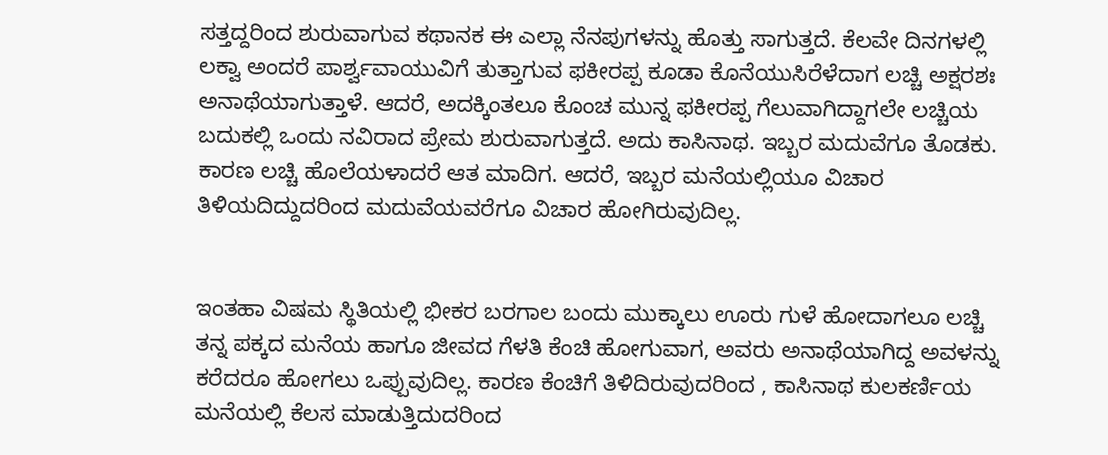ಸತ್ತದ್ದರಿಂದ ಶುರುವಾಗುವ ಕಥಾನಕ ಈ ಎಲ್ಲಾ ನೆನಪುಗಳನ್ನು ಹೊತ್ತು ಸಾಗುತ್ತದೆ. ಕೆಲವೇ ದಿನಗಳಲ್ಲಿ ಲಕ್ವಾ ಅಂದರೆ ಪಾರ್ಶ್ವವಾಯುವಿಗೆ ತುತ್ತಾಗುವ ಫಕೀರಪ್ಪ ಕೂಡಾ ಕೊನೆಯುಸಿರೆಳೆದಾಗ ಲಚ್ಚಿ ಅಕ್ಷರಶಃ ಅನಾಥೆಯಾಗುತ್ತಾಳೆ. ಆದರೆ, ಅದಕ್ಕಿಂತಲೂ ಕೊಂಚ ಮುನ್ನ ಫಕೀರಪ್ಪ ಗೆಲುವಾಗಿದ್ದಾಗಲೇ ಲಚ್ಚಿಯ ಬದುಕಲ್ಲಿ ಒಂದು ನವಿರಾದ ಪ್ರೇಮ ಶುರುವಾಗುತ್ತದೆ. ಅದು ಕಾಸಿನಾಥ. ಇಬ್ಬರ ಮದುವೆಗೂ ತೊಡಕು. ಕಾರಣ ಲಚ್ಚಿ ಹೊಲೆಯಳಾದರೆ ಆತ ಮಾದಿಗ. ಆದರೆ, ಇಬ್ಬರ ಮನೆಯಲ್ಲಿಯೂ ವಿಚಾರ ತಿಳಿಯದಿದ್ದುದರಿಂದ ಮದುವೆಯವರೆಗೂ ವಿಚಾರ ಹೋಗಿರುವುದಿಲ್ಲ.


ಇಂತಹಾ ವಿಷಮ ಸ್ಥಿತಿಯಲ್ಲಿ ಭೀಕರ ಬರಗಾಲ ಬಂದು ಮುಕ್ಕಾಲು ಊರು ಗುಳೆ ಹೋದಾಗಲೂ ಲಚ್ಚಿ ತನ್ನ ಪಕ್ಕದ ಮನೆಯ ಹಾಗೂ ಜೀವದ ಗೆಳತಿ ಕೆಂಚಿ ಹೋಗುವಾಗ, ಅವರು ಅನಾಥೆಯಾಗಿದ್ದ ಅವಳನ್ನು ಕರೆದರೂ ಹೋಗಲು ಒಪ್ಪುವುದಿಲ್ಲ. ಕಾರಣ ಕೆಂಚಿಗೆ ತಿಳಿದಿರುವುದರಿಂದ , ಕಾಸಿನಾಥ ಕುಲಕರ್ಣಿಯ ಮನೆಯಲ್ಲಿ ಕೆಲಸ ಮಾಡುತ್ತಿದುದರಿಂದ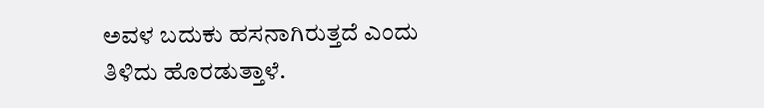ಅವಳ ಬದುಕು ಹಸನಾಗಿರುತ್ತದೆ ಎಂದು ತಿಳಿದು ಹೊರಡುತ್ತಾಳೆ.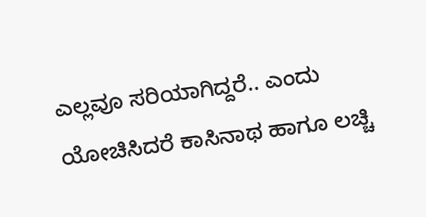ಎಲ್ಲವೂ ಸರಿಯಾಗಿದ್ದರೆ.. ಎಂದು ಯೋಚಿಸಿದರೆ ಕಾಸಿನಾಥ ಹಾಗೂ ಲಚ್ಚಿ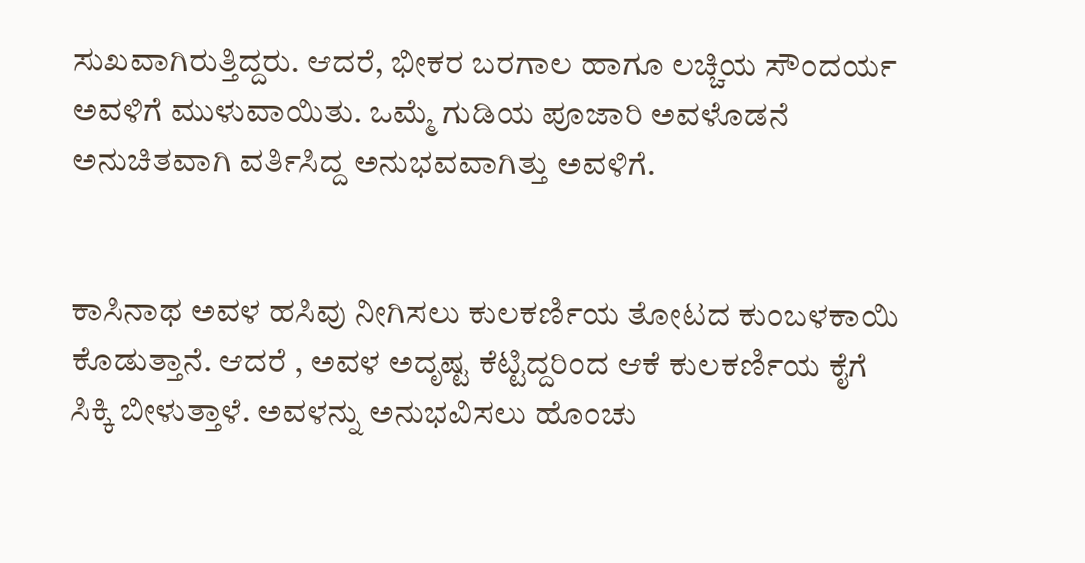ಸುಖವಾಗಿರುತ್ತಿದ್ದರು. ಆದರೆ, ಭೀಕರ ಬರಗಾಲ ಹಾಗೂ ಲಚ್ಚಿಯ ಸೌಂದರ್ಯ ಅವಳಿಗೆ ಮುಳುವಾಯಿತು. ಒಮ್ಮೆ ಗುಡಿಯ ಪೂಜಾರಿ ಅವಳೊಡನೆ ಅನುಚಿತವಾಗಿ ವರ್ತಿಸಿದ್ದ ಅನುಭವವಾಗಿತ್ತು ಅವಳಿಗೆ.


ಕಾಸಿನಾಥ ಅವಳ ಹಸಿವು ನೀಗಿಸಲು ಕುಲಕರ್ಣಿಯ ತೋಟದ ಕುಂಬಳಕಾಯಿ ಕೊಡುತ್ತಾನೆ. ಆದರೆ , ಅವಳ ಅದೃಷ್ಟ ಕೆಟ್ಟಿದ್ದರಿಂದ ಆಕೆ ಕುಲಕರ್ಣಿಯ ಕೈಗೆ ಸಿಕ್ಕಿ ಬೀಳುತ್ತಾಳೆ. ಅವಳನ್ನು ಅನುಭವಿಸಲು ಹೊಂಚು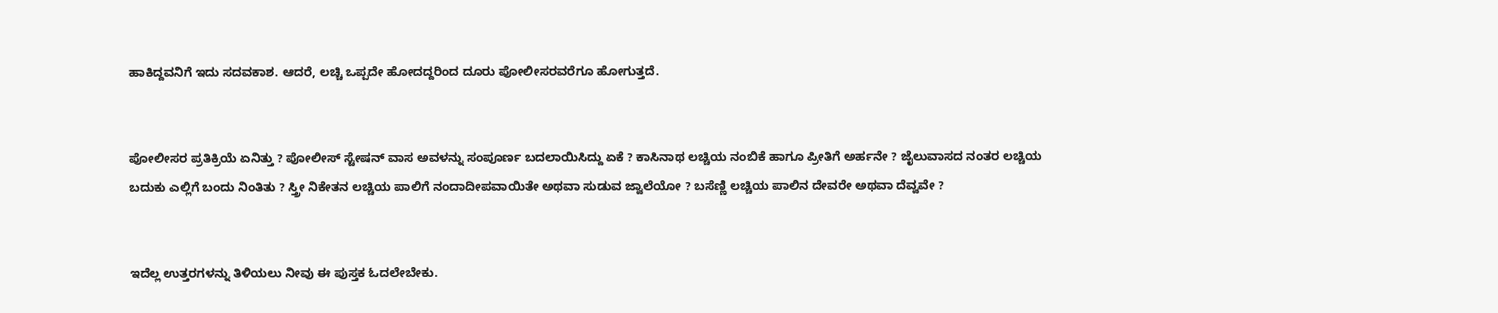ಹಾಕಿದ್ದವನಿಗೆ ಇದು ಸದವಕಾಶ. ಆದರೆ, ಲಚ್ಚಿ ಒಪ್ಪದೇ ಹೋದದ್ದರಿಂದ ದೂರು ಪೋಲೀಸರವರೆಗೂ ಹೋಗುತ್ತದೆ.


ಪೋಲೀಸರ ಪ್ರತಿಕ್ರಿಯೆ ಏನಿತ್ತು ? ಪೋಲೀಸ್ ಸ್ಟೇಷನ್ ವಾಸ ಅವಳನ್ನು ಸಂಪೂರ್ಣ ಬದಲಾಯಿಸಿದ್ದು ಏಕೆ ? ಕಾಸಿನಾಥ ಲಚ್ಚಿಯ ನಂಬಿಕೆ ಹಾಗೂ ಪ್ರೀತಿಗೆ ಅರ್ಹನೇ ? ಜೈಲುವಾಸದ ನಂತರ ಲಚ್ಚಿಯ ಬದುಕು ಎಲ್ಲಿಗೆ ಬಂದು ನಿಂತಿತು ? ಸ್ತ್ರೀ ನಿಕೇತನ ಲಚ್ಚಿಯ ಪಾಲಿಗೆ ನಂದಾದೀಪವಾಯಿತೇ ಅಥವಾ ಸುಡುವ ಜ್ವಾಲೆಯೋ ? ಬಸೆಣ್ಣಿ ಲಚ್ಚಿಯ ಪಾಲಿನ ದೇವರೇ ಅಥವಾ ದೆವ್ವವೇ ?


ಇದೆಲ್ಲ ಉತ್ತರಗಳನ್ನು ತಿಳಿಯಲು ನೀವು ಈ ಪುಸ್ತಕ ಓದಲೇಬೇಕು.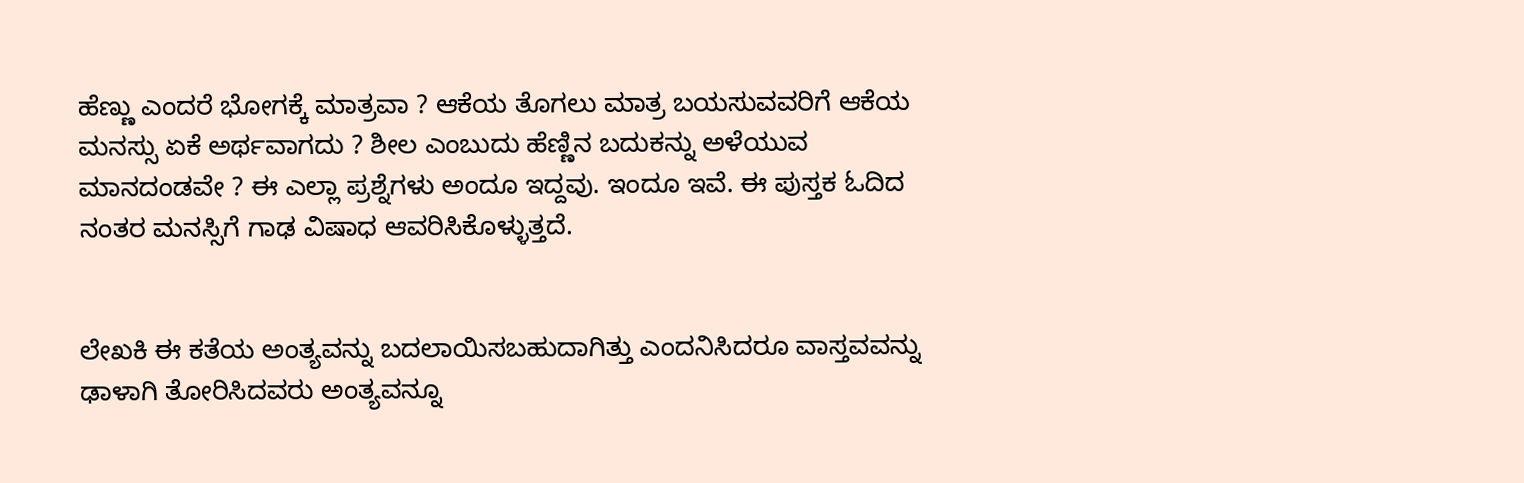ಹೆಣ್ಣು ಎಂದರೆ ಭೋಗಕ್ಕೆ ಮಾತ್ರವಾ ? ಆಕೆಯ ತೊಗಲು ಮಾತ್ರ ಬಯಸುವವರಿಗೆ ಆಕೆಯ ಮನಸ್ಸು ಏಕೆ ಅರ್ಥವಾಗದು ? ಶೀಲ ಎಂಬುದು ಹೆಣ್ಣಿನ ಬದುಕನ್ನು ಅಳೆಯುವ ಮಾನದಂಡವೇ ? ಈ ಎಲ್ಲಾ ಪ್ರಶ್ನೆಗಳು ಅಂದೂ ಇದ್ದವು. ಇಂದೂ ಇವೆ. ಈ ಪುಸ್ತಕ ಓದಿದ ನಂತರ ಮನಸ್ಸಿಗೆ ಗಾಢ ವಿಷಾಧ ಆವರಿಸಿಕೊಳ್ಳುತ್ತದೆ.


ಲೇಖಕಿ ಈ ಕತೆಯ ಅಂತ್ಯವನ್ನು ಬದಲಾಯಿಸಬಹುದಾಗಿತ್ತು ಎಂದನಿಸಿದರೂ ವಾಸ್ತವವನ್ನು ಢಾಳಾಗಿ ತೋರಿಸಿದವರು ಅಂತ್ಯವನ್ನೂ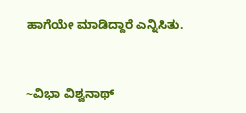ಹಾಗೆಯೇ ಮಾಡಿದ್ದಾರೆ ಎನ್ನಿಸಿತು.


~ವಿಭಾ ವಿಶ್ವನಾಥ್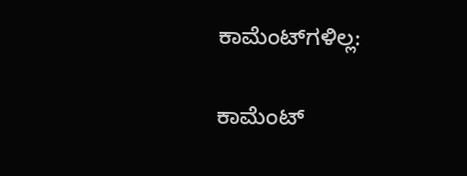ಕಾಮೆಂಟ್‌ಗಳಿಲ್ಲ:

ಕಾಮೆಂಟ್‌‌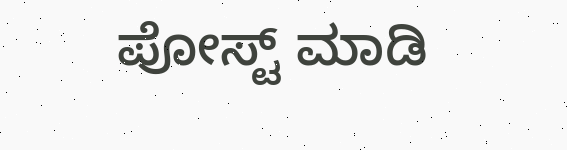ಪೋಸ್ಟ್‌ ಮಾಡಿ